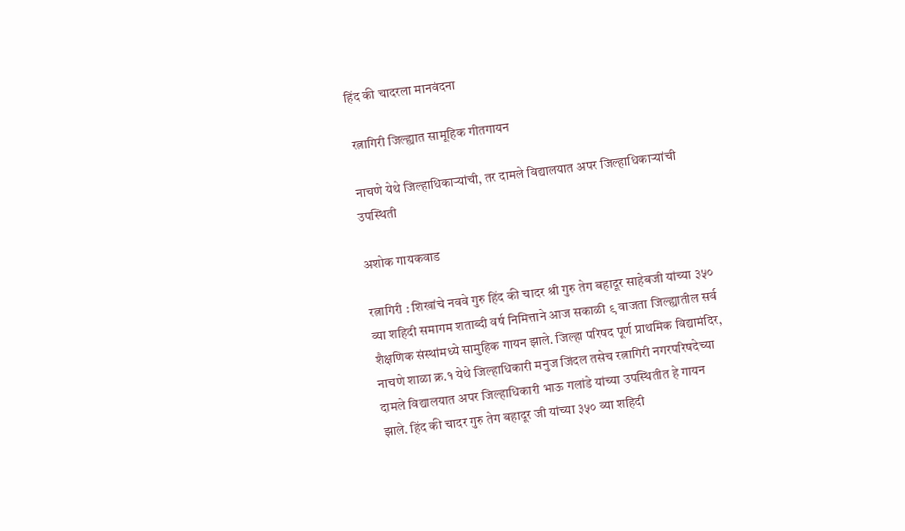हिंद की चादरला मानवंदना

 रत्नागिरी जिल्ह्यात सामूहिक गीतगायन

नाचणे येथे जिल्हाधिकाऱ्यांची, तर दामले विद्यालयात अपर जिल्हाधिकाऱ्यांची उपस्थिती

अशोक गायकवाड

रत्नागिरी : शिखांचे नववे गुरु हिंद की चादर श्री गुरु तेग बहादूर साहेबजी यांच्या ३५० व्या शहिदी समागम शताब्दी वर्ष निमित्ताने आज सकाळी ९ वाजता जिल्ह्यातील सर्व शैक्षणिक संस्थांमध्ये सामुहिक गायन झाले. जिल्हा परिषद पूर्ण प्राथमिक विद्यामंदिर, नाचणे शाळा क्र.१ येथे जिल्हाधिकारी मनुज जिंदल तसेच रत्नागिरी नगरपरिषदेच्या दामले विद्यालयात अपर जिल्हाधिकारी भाऊ गलांडे यांच्या उपस्थितीत हे गायन झाले. हिंद की चादर गुरु तेग बहादूर जी यांच्या ३५० व्या शहिदी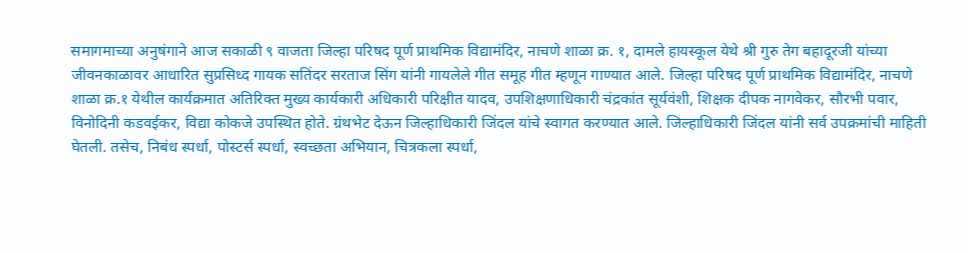समागमाच्या अनुषंगाने आज सकाळी ९ वाजता जिल्हा परिषद पूर्ण प्राथमिक विद्यामंदिर, नाचणे शाळा क्र. १, दामले हायस्कूल येथे श्री गुरु तेग बहादूरजी यांच्या जीवनकाळावर आधारित सुप्रसिध्द गायक सतिंदर सरताज सिंग यांनी गायलेले गीत समूह गीत म्हणून गाण्यात आले. जिल्हा परिषद पूर्ण प्राथमिक विद्यामंदिर, नाचणे शाळा क्र.१ येथील कार्यक्रमात अतिरिक्त मुख्य कार्यकारी अधिकारी परिक्षीत यादव, उपशिक्षणाधिकारी चंद्रकांत सूर्यवंशी, शिक्षक दीपक नागवेकर, सौरभी पवार, विनोदिनी कडवईकर, विद्या कोकजे उपस्थित होते. ग्रंथभेट देऊन जिल्हाधिकारी जिंदल यांचे स्वागत करण्यात आले. जिल्हाधिकारी जिंदल यांनी सर्व उपक्रमांची माहिती घेतली. तसेच, निबंध स्पर्धा, पोस्टर्स स्पर्धा, स्वच्छता अभियान, चित्रकला स्पर्धा,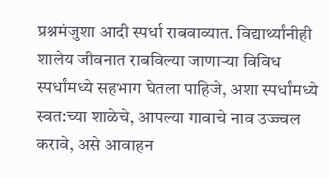प्रश्नमंजुशा आदी स्पर्धा राबवाव्यात. विद्यार्थ्यांनीही शालेय जीवनात राबविल्या जाणाऱ्या विविध स्पर्धांमध्ये सहभाग घेतला पाहिजे, अशा स्पर्धांमध्ये स्वत:च्या शाळेचे, आपल्या गावाचे नाव उज्ज्वल करावे, असे आवाहन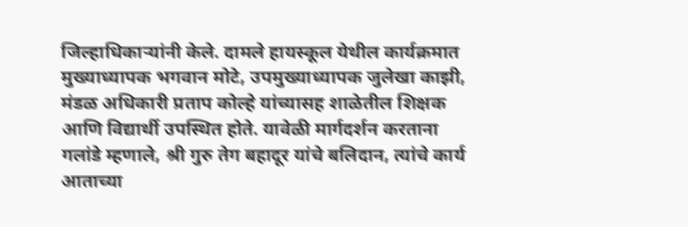जिल्हाधिकाऱ्यांनी केले. दामले हायस्कूल येथील कार्यक्रमात मुख्याध्यापक भगवान मोटे, उपमुख्याध्यापक जुलेखा काझी, मंडळ अधिकारी प्रताप कोल्हे यांच्यासह शाळेतील शिक्षक आणि विद्यार्थी उपस्थित होते. यावेळी मार्गदर्शन करताना गलांडे म्हणाले, श्री गुरु तेग बहादूर यांचे बलिदान, त्यांचे कार्य आताच्या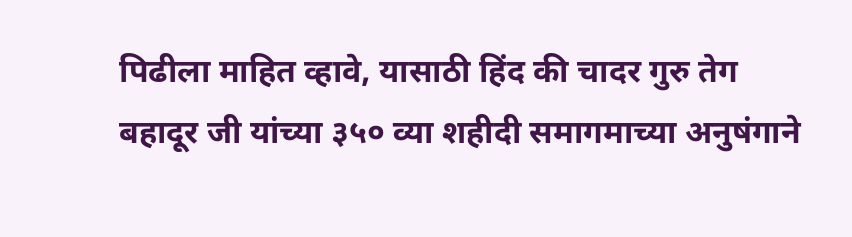पिढीला माहित व्हावे, यासाठी हिंद की चादर गुरु तेग बहादूर जी यांच्या ३५० व्या शहीदी समागमाच्या अनुषंगाने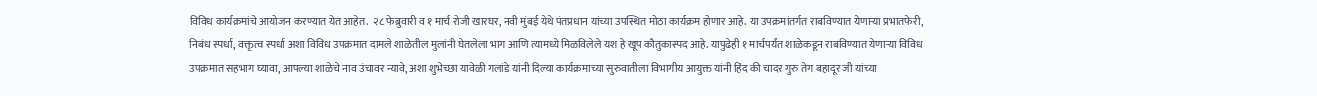विविध कार्यक्रमांचे आयोजन करण्यात येत आहेत.  २८ फेब्रुवारी व १ मार्च रोजी खारघर, नवी मुंबई येथे पंतप्रधान यांच्या उपस्थित मोठा कार्यक्रम होणार आहे. या उपक्रमांतर्गत राबविण्यात येणाऱ्या प्रभातफेरी, निबंध स्पर्धा, वक्तृत्व स्पर्धा अशा विविध उपक्रमात दामले शाळेतील मुलांनी घेतलेला भाग आणि त्यामध्ये मिळविलेले यश हे खूप कौतुकास्पद आहे. यापुढेही १ मार्चपर्यंत शाळेकडून राबविण्यात येणाऱ्या विविध उपक्रमात सहभाग घ्यावा, आपल्या शाळेचे नाव उंचावर न्यावे, अशा शुभेच्छा यावेळी गलांडे यांनी दिल्या कार्यक्रमाच्या सुरुवातीला विभागीय आयुक्त यांनी हिंद की चादर गुरु तेग बहादूर जी यांच्या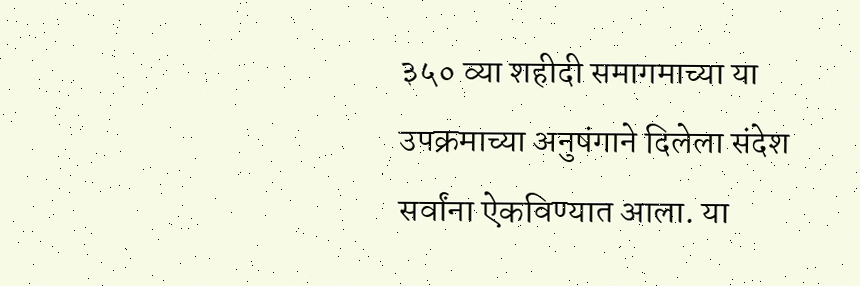३५० व्या शहीदी समागमाच्या या उपक्रमाच्या अनुषंगाने दिलेला संदेश सर्वांना ऐकविण्यात आला. या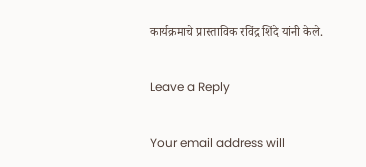कार्यक्रमाचे प्रास्ताविक रविंद्र शिंदे यांनी केले.

Leave a Reply

Your email address will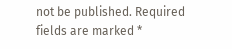not be published. Required fields are marked *